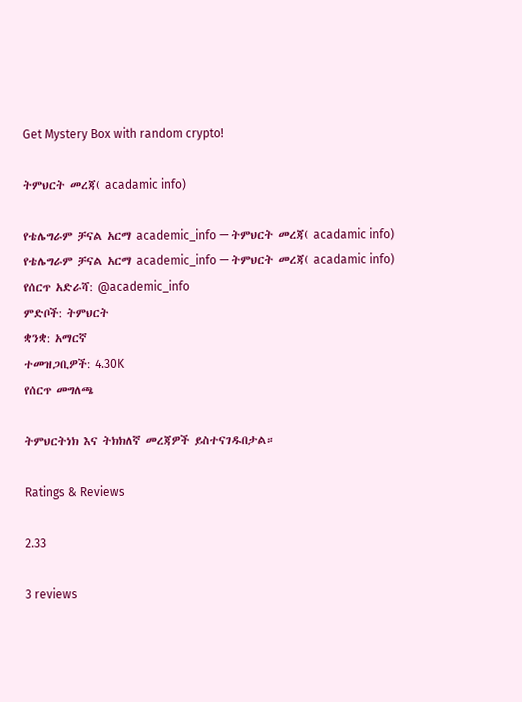Get Mystery Box with random crypto!

ትምህርት መረጃ( acadamic info)

የቴሌግራም ቻናል አርማ academic_info — ትምህርት መረጃ( acadamic info)
የቴሌግራም ቻናል አርማ academic_info — ትምህርት መረጃ( acadamic info)
የሰርጥ አድራሻ: @academic_info
ምድቦች: ትምህርት
ቋንቋ: አማርኛ
ተመዝጋቢዎች: 4.30K
የሰርጥ መግለጫ

ትምህርትነክ እና ትክክለኛ መረጃዎች ይስተናገዱበታል።

Ratings & Reviews

2.33

3 reviews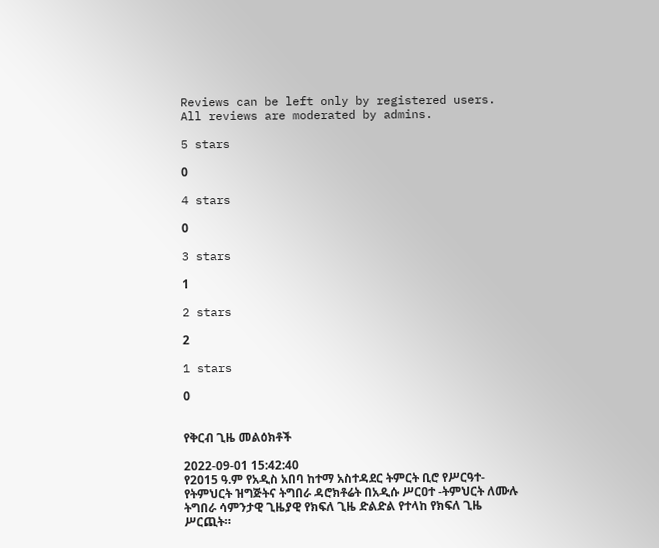Reviews can be left only by registered users. All reviews are moderated by admins.

5 stars

0

4 stars

0

3 stars

1

2 stars

2

1 stars

0


የቅርብ ጊዜ መልዕክቶች

2022-09-01 15:42:40
የ2015 ዓ.ም የአዲስ አበባ ከተማ አስተዳደር ትምርት ቢሮ የሥርዓተ-የትምህርት ዝግጅትና ትግበራ ዳሮክቶሬት በአዲሱ ሥርዐተ -ትምህርት ለሙሉ ትግበራ ሳምንታዊ ጊዜያዊ የክፍለ ጊዜ ድልድል የተላከ የክፍለ ጊዜ ሥርጪት።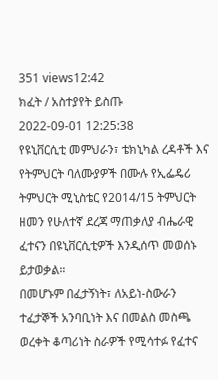351 views12:42
ክፈት / አስተያየት ይስጡ
2022-09-01 12:25:38
የዩኒቨርሲቲ መምህራን፣ ቴክኒካል ረዳቶች እና የትምህርት ባለሙያዎች በሙሉ የኢፌዴሪ ትምህርት ሚኒስቴር የ2014/15 ትምህርት ዘመን የሁለተኛ ደረጃ ማጠቃለያ ብሔራዊ ፈተናን በዩኒቨርሲቲዎች እንዲሰጥ መወሰኑ ይታወቃል።
በመሆኑም በፈታኝነት፣ ለአይነ-ስውራን ተፈታኞች አንባቢነት እና በመልስ መስጫ ወረቀት ቆጣሪነት ስራዎች የሚሳተፉ የፈተና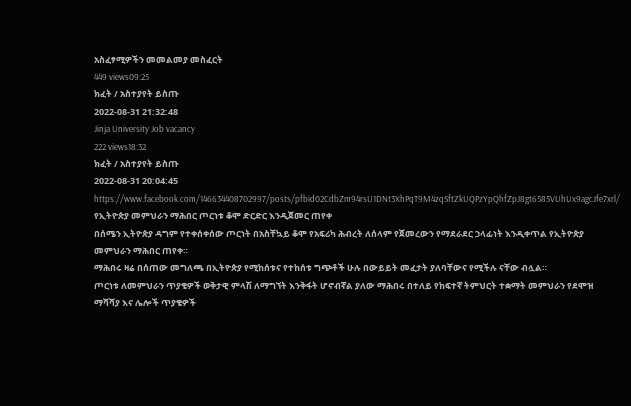አስፈፃሚዎችን መመልመያ መስፈርት
449 views09:25
ክፈት / አስተያየት ይስጡ
2022-08-31 21:32:48
Jinja University Job vacancy
222 views18:32
ክፈት / አስተያየት ይስጡ
2022-08-31 20:04:45 https://www.facebook.com/146634408702997/posts/pfbid02CdbZm94rsU1DNt3XhPqT9M4zqSftZkUQPzYpQhfZpJ8gt6585VUhUx9agcJfe7xrl/
የኢትዮጵያ መምህራን ማሕበር ጦርነቱ ቆሞ ድርድር እንዲጀመር ጠየቀ
በሰሜን ኢትዮጵያ ዳግም የተቀሰቀሰው ጦርነት በአስቸኳይ ቆሞ የአፍሪካ ሕብረት ለሰላም የጀመረውን የማደራደር ኃላፊነት እንዲቀጥል የኢትዮጵያ መምህራን ማሕበር ጠየቀ።
ማሕበሩ ዛሬ በሰጠው መግለጫ በኢትዮጵያ የሚከሰቱና የተከሰቱ ግጭቶች ሁሉ በውይይት መፈታት ያለባቸውና የሚችሉ ናቸው ብሏል።
ጦርነቱ ለመምህራን ጥያቄዎች ወቅታዊ ምላሽ ለማግኘት እንቅፋት ሆኖብኛል ያለው ማሕበሩ በተለይ የከፍተኛ ትምህርት ተቋማት መምህራን የደሞዝ ማሻሻያ እና ሌሎች ጥያቄዎች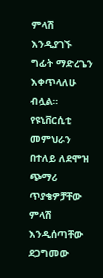ምላሽ እንዲያገኙ ግፊት ማድረጌን እቀጥላለሁ ብሏል።
የዩኒቨርሲቲ መምህራን በተለይ ለደሞዝ ጭማሪ ጥያቄዎቻቸው ምላሽ እንዲሰጣቸው ደጋግመው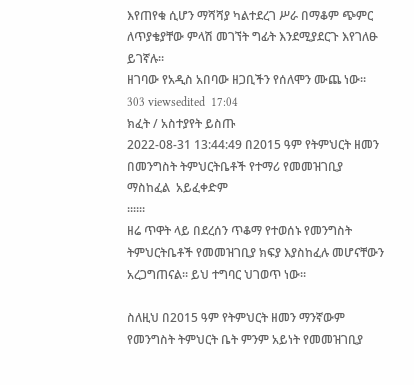እየጠየቁ ሲሆን ማሻሻያ ካልተደረገ ሥራ በማቆም ጭምር ለጥያቄያቸው ምላሽ መገኘት ግፊት እንደሚያደርጉ እየገለፁ ይገኛሉ።
ዘገባው የአዲስ አበባው ዘጋቢችን የሰለሞን ሙጨ ነው።
303 viewsedited  17:04
ክፈት / አስተያየት ይስጡ
2022-08-31 13:44:49 በ2015 ዓም የትምህርት ዘመን በመንግስት ትምህርትቤቶች የተማሪ የመመዝገቢያ ማስከፈል  አይፈቀድም
።።።
ዘሬ ጥዋት ላይ በደረሰን ጥቆማ የተወሰኑ የመንግስት  ትምህርትቤቶች የመመዝገቢያ ክፍያ እያስከፈሉ መሆናቸውን
አረጋግጠናል። ይህ ተግባር ህገወጥ ነው።

ስለዚህ በ2015 ዓም የትምህርት ዘመን ማንኛውም የመንግስት ትምህርት ቤት ምንም አይነት የመመዝገቢያ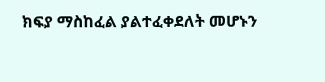ክፍያ ማስከፈል ያልተፈቀደለት መሆኑን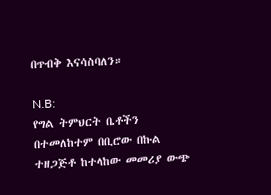በጥብቅ እናሳስባለን።

N.B:
የግል ትምህርት ቤቶችን በተመለከተም በቢሮው በኩል ተዘጋጅቶ ከተላከው መመሪያ ውጭ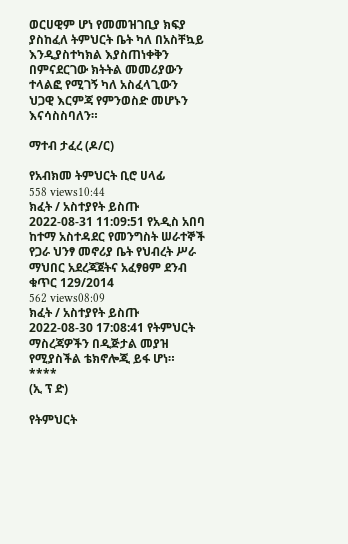ወርሀዊም ሆነ የመመዝገቢያ ክፍያ ያስከፈለ ትምህርት ቤት ካለ በአስቸኳይ እንዲያስተካክል እያስጠነቀቅን በምናደርገው ክትትል መመሪያውን ተላልፎ የሚገኝ ካለ አስፈላጊውን ህጋዊ እርምጃ የምንወስድ መሆኑን እናሳስስባለን።

ማተብ ታፈረ (ዶ/ር)

የአብክመ ትምህርት ቢሮ ሀላፊ
558 views10:44
ክፈት / አስተያየት ይስጡ
2022-08-31 11:09:51 የአዲስ አበባ ከተማ አስተዳደር የመንግስት ሠራተኞች የጋራ ህንፃ መኖሪያ ቤት የህብረት ሥራ ማህበር አደረጃጀትና አፈፃፀም ደንብ ቁጥር 129/2014
562 views08:09
ክፈት / አስተያየት ይስጡ
2022-08-30 17:08:41 የትምህርት ማስረጃዎችን በዲጅታል መያዝ የሚያስችል ቴክኖሎጂ ይፋ ሆነ።
****
(ኢ ፕ ድ)

የትምህርት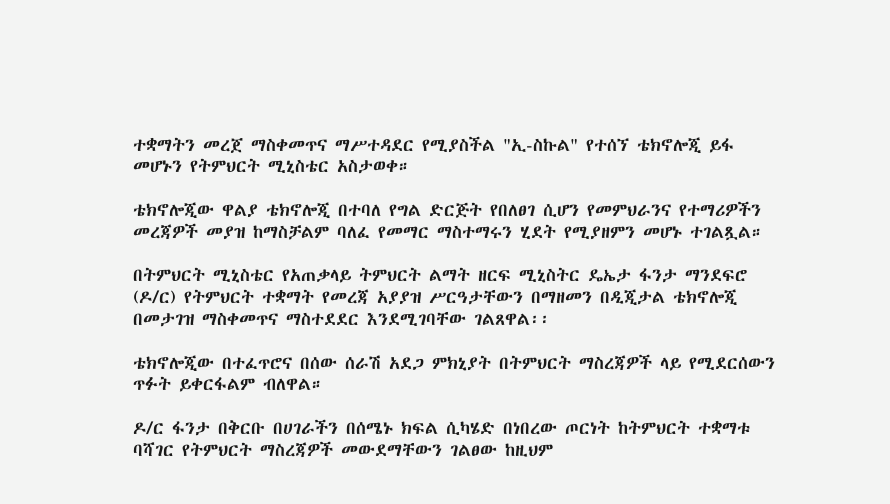ተቋማትን መረጀ ማስቀመጥና ማሥተዳደር የሚያስችል "ኢ-ስኩል" የተሰኘ ቴክኖሎጂ ይፋ መሆኑን የትምህርት ሚኒስቴር አስታወቀ።

ቴክኖሎጂው ዋልያ ቴክኖሎጂ በተባለ የግል ድርጅት የበለፀገ ሲሆን የመምህራንና የተማሪዎችን መረጃዎች መያዝ ከማስቻልም ባለፈ የመማር ማስተማሩን ሂደት የሚያዘምን መሆኑ ተገልጿል።

በትምህርት ሚኒስቴር የአጠቃላይ ትምህርት ልማት ዘርፍ ሚኒስትር ዴኤታ ፋንታ ማንደፍሮ (ዶ/ር) የትምህርት ተቋማት የመረጃ አያያዝ ሥርዓታቸውን በማዘመን በዲጂታል ቴክኖሎጂ በመታገዝ ማስቀመጥና ማስተደደር እንደሚገባቸው ገልጸዋል፡፡

ቴክኖሎጂው በተፈጥሮና በሰው ሰራሽ አደጋ ምክኒያት በትምህርት ማስረጃዎች ላይ የሚደርሰውን ጥፉት ይቀርፋልም ብለዋል።

ዶ/ር ፋንታ በቅርቡ በሀገራችን በሰሜኑ ክፍል ሲካሄድ በነበረው ጦርነት ከትምህርት ተቋማቱ ባሻገር የትምህርት ማስረጃዎች መውደማቸውን ገልፀው ከዚህም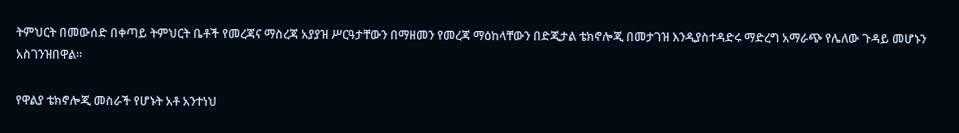ትምህርት በመውሰድ በቀጣይ ትምህርት ቤቶች የመረጃና ማስረጃ አያያዝ ሥርዓታቸውን በማዘመን የመረጃ ማዕከላቸውን በድጂታል ቴክኖሎጂ በመታገዝ እንዲያስተዳድሩ ማድረግ አማራጭ የሌለው ጉዳይ መሆኑን አስገንዝበዋል፡፡

የዋልያ ቴክኖሎጂ መስራች የሆኑት አቶ አንተነህ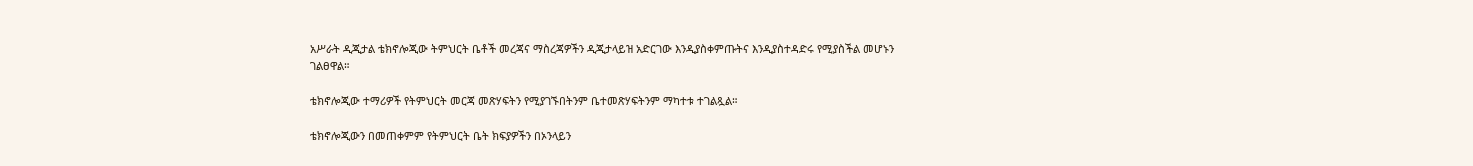አሥራት ዲጂታል ቴክኖሎጂው ትምህርት ቤቶች መረጃና ማስረጃዎችን ዲጂታላይዝ አድርገው እንዲያስቀምጡትና እንዲያስተዳድሩ የሚያስችል መሆኑን ገልፀዋል።

ቴክኖሎጂው ተማሪዎች የትምህርት መርጃ መጽሃፍትን የሚያገኙበትንም ቤተመጽሃፍትንም ማካተቱ ተገልጿል።

ቴክኖሎጂውን በመጠቀምም የትምህርት ቤት ክፍያዎችን በኦንላይን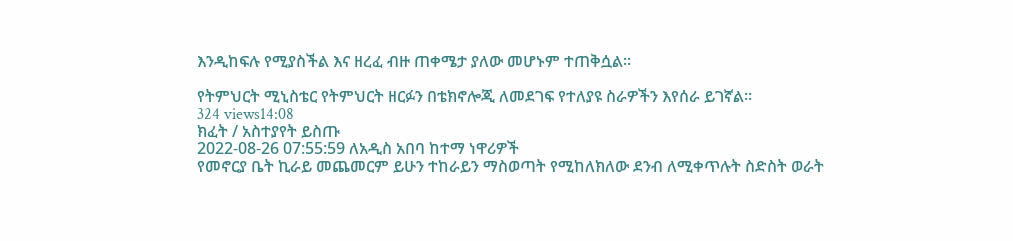እንዲከፍሉ የሚያስችል እና ዘረፈ ብዙ ጠቀሜታ ያለው መሆኑም ተጠቅሷል፡፡

የትምህርት ሚኒስቴር የትምህርት ዘርፉን በቴክኖሎጂ ለመደገፍ የተለያዩ ስራዎችን እየሰራ ይገኛል።
324 views14:08
ክፈት / አስተያየት ይስጡ
2022-08-26 07:55:59 ለአዲስ አበባ ከተማ ነዋሪዎች
የመኖርያ ቤት ኪራይ መጨመርም ይሁን ተከራይን ማስወጣት የሚከለክለው ደንብ ለሚቀጥሉት ስድስት ወራት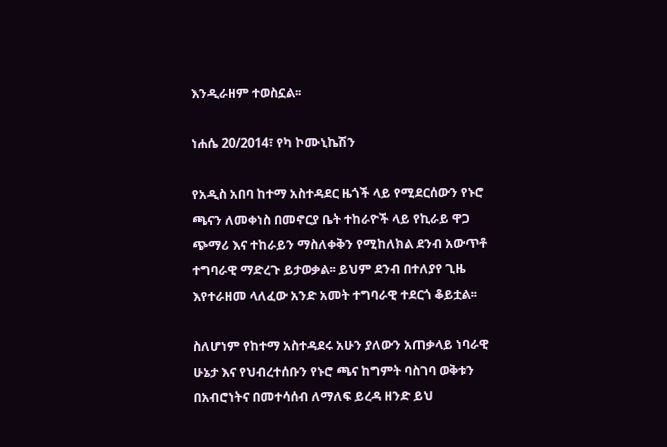እንዲራዘም ተወስኗል፡፡

ነሐሴ 20/2014፣ የካ ኮሙኒኬሽን

የአዲስ አበባ ከተማ አስተዳደር ዜጎች ላይ የሚደርሰውን የኑሮ ጫናን ለመቀነስ በመኖርያ ቤት ተከራዮች ላይ የኪራይ ዋጋ ጭማሪ እና ተከራይን ማስለቀቅን የሚከለክል ደንብ አውጥቶ ተግባራዊ ማድረጉ ይታወቃል፡፡ ይህም ደንብ በተለያየ ጊዜ እየተራዘመ ላለፈው አንድ አመት ተግባራዊ ተደርጎ ቆይቷል፡፡

ስለሆነም የከተማ አስተዳደሩ አሁን ያለውን አጠቃላይ ነባራዊ ሁኔታ እና የህብረተሰቡን የኑሮ ጫና ከግምት ባስገባ ወቅቱን በአብሮነትና በመተሳሰብ ለማለፍ ይረዳ ዘንድ ይህ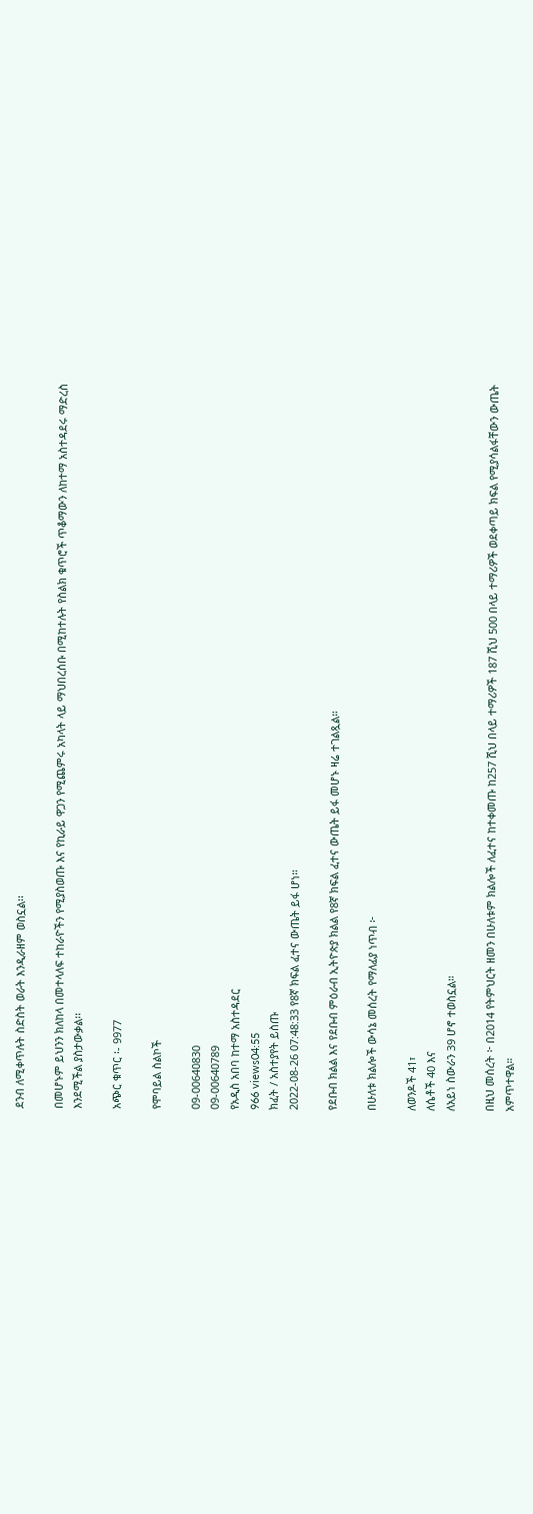ደንብ ለሚቀጥሉት ስድስት ወራት እንዲራዘም ወስኗል፡፡

በመሆኑም ይህንን ክለከላ በመተላለፍ ተከራዮችን የሚያስወጡ እና የኪራይ ዋጋን የሚጨምሩ አካላት ላይ ማህበረሰቡ በሚከተሉት የስልክ ቁጥሮች ጥቆማውን ለከተማ አስተዳደሩ ማድረስ እንደሚችል ያስታውቃል፡፡

አጭር ቁጥር ፡- 9977

የሞባይል ስልኮች

09-00640830
09-00640789
የአዲስ አበባ ከተማ አስተዳደር
966 views04:55
ክፈት / አስተያየት ይስጡ
2022-08-26 07:48:33 የ8ኛ ክፍል ፈተና ውጤት ይፋ ሆነ።

የደቡብ ክልል እና የደቡብ ምዕራብ ኢትዮጵያ ክልል የ8ኛ ክፍል ፈተና ውጤት ይፋ መሆኑ ዛሬ ተገልጿል።

በሁለቱ ክልሎች ውሳኔ መሰረት የማለፊያ ነጥብ ፦

ለወንዶች 41፣
ለሴቶች 40 እና
ለአይነ ስውራን 39 ሆኖ ተወስኗል።

በዚህ መሰረት ፦ በ2014 የትምህርት ዘመን በሁለቱም ክልሎች ለፈተና ከተቀመጡ ከ257 ሺህ በላይ ተማሪዎች 187 ሺህ 500 በላይ ተማሪዎች ወደቀጣይ ክፍል የሚያሳልፋቸውን ውጤት አምጥተዋል።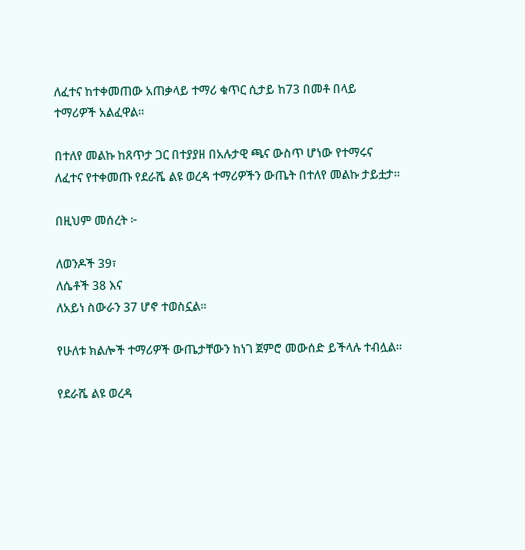ለፈተና ከተቀመጠው አጠቃላይ ተማሪ ቁጥር ሲታይ ከ73 በመቶ በላይ ተማሪዎች አልፈዋል።

በተለየ መልኩ ከጸጥታ ጋር በተያያዘ በአሉታዊ ጫና ውስጥ ሆነው የተማሩና ለፈተና የተቀመጡ የደራሼ ልዩ ወረዳ ተማሪዎችን ውጤት በተለየ መልኩ ታይቷታ።

በዚህም መሰረት ፦

ለወንዶች 39፣
ለሴቶች 38 እና
ለአይነ ስውራን 37 ሆኖ ተወስኗል።

የሁለቱ ክልሎች ተማሪዎች ውጤታቸውን ከነገ ጀምሮ መውሰድ ይችላሉ ተብሏል።

የደራሼ ልዩ ወረዳ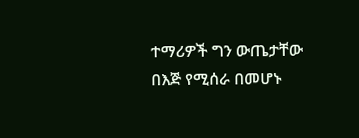ተማሪዎች ግን ውጤታቸው በእጅ የሚሰራ በመሆኑ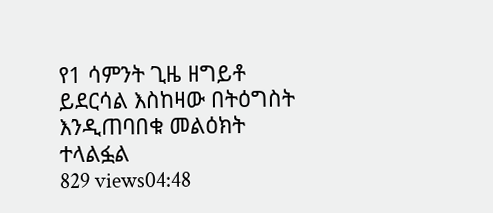የ1 ሳምንት ጊዜ ዘግይቶ ይደርሳል እስከዛው በትዕግስት እንዲጠባበቁ መልዕክት ተላልፏል
829 views04:48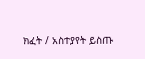ክፈት / አስተያየት ይስጡ